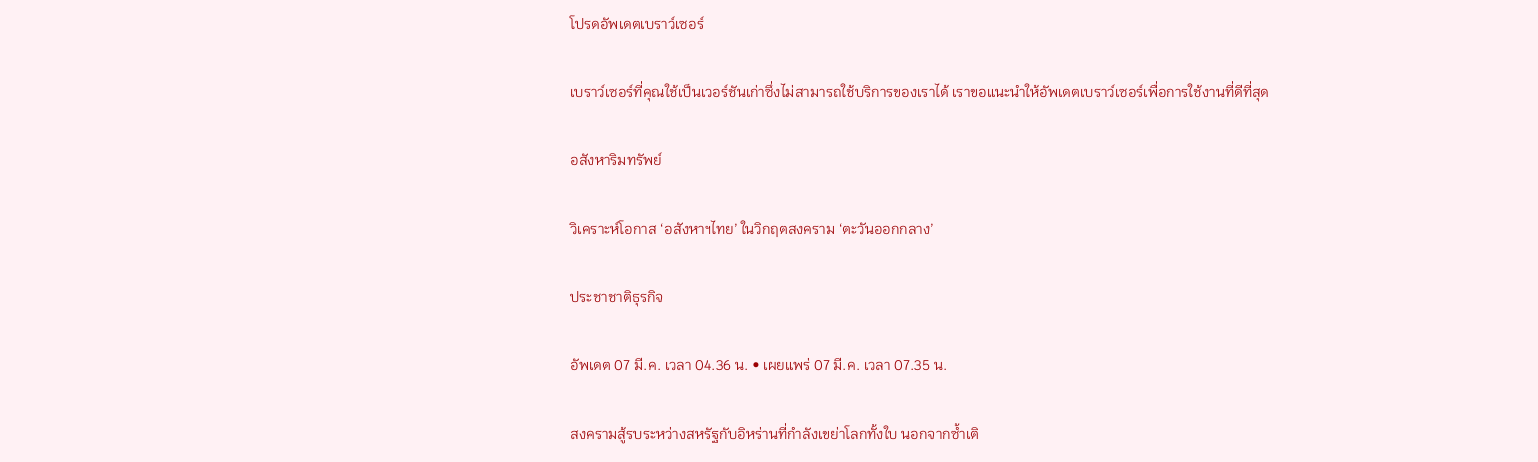โปรดอัพเดตเบราว์เซอร์

เบราว์เซอร์ที่คุณใช้เป็นเวอร์ชันเก่าซึ่งไม่สามารถใช้บริการของเราได้ เราขอแนะนำให้อัพเดตเบราว์เซอร์เพื่อการใช้งานที่ดีที่สุด

อสังหาริมทรัพย์

วิเคราะห์โอกาส ‘อสังหาฯไทย’ ในวิกฤตสงคราม ‘ตะวันออกกลาง’

ประชาชาติธุรกิจ

อัพเดต 07 มี.ค. เวลา 04.36 น. • เผยแพร่ 07 มี.ค. เวลา 07.35 น.

สงครามสู้รบระหว่างสหรัฐกับอิหร่านที่กำลังเขย่าโลกทั้งใบ นอกจากซ้ำเติ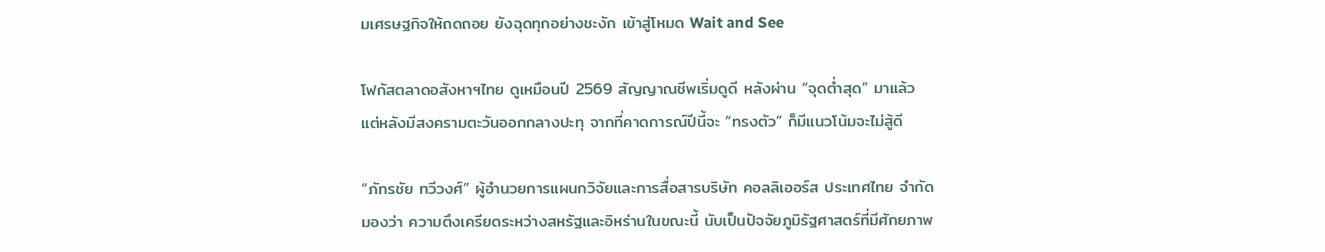มเศรษฐกิจให้ถดถอย ยังฉุดทุกอย่างชะงัก เข้าสู่โหมด Wait and See

โฟกัสตลาดอสังหาฯไทย ดูเหมือนปี 2569 สัญญาณชีพเริ่มดูดี หลังผ่าน “จุดต่ำสุด” มาแล้ว แต่หลังมีสงครามตะวันออกกลางปะทุ จากที่คาดการณ์ปีนี้จะ “ทรงตัว” ก็มีแนวโน้มจะไม่สู้ดี

“ภัทรชัย ทวีวงศ์” ผู้อำนวยการแผนกวิจัยและการสื่อสารบริษัท คอลลิเออร์ส ประเทศไทย จำกัด มองว่า ความตึงเครียดระหว่างสหรัฐและอิหร่านในขณะนี้ นับเป็นปัจจัยภูมิรัฐศาสตร์ที่มีศักยภาพ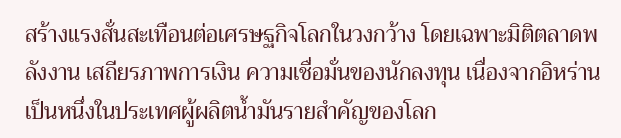สร้างแรงสั่นสะเทือนต่อเศรษฐกิจโลกในวงกว้าง โดยเฉพาะมิติตลาดพลังงาน เสถียรภาพการเงิน ความเชื่อมั่นของนักลงทุน เนื่องจากอิหร่านเป็นหนึ่งในประเทศผู้ผลิตน้ำมันรายสำคัญของโลก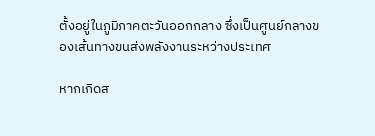ตั้งอยู่ในภูมิภาคตะวันออกกลาง ซึ่งเป็นศูนย์กลางของเส้นทางขนส่งพลังงานระหว่างประเทศ

หากเกิดส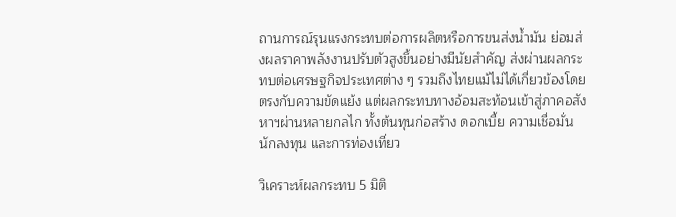ถานการณ์รุนแรงกระทบต่อการผลิตหรือการขนส่งน้ำมัน ย่อมส่งผลราคาพลังงานปรับตัวสูงขึ้นอย่างมีนัยสำคัญ ส่งผ่านผลกระทบต่อเศรษฐกิจประเทศต่าง ๆ รวมถึงไทยแม้ไม่ได้เกี่ยวข้องโดยตรงกับความขัดแย้ง แต่ผลกระทบทางอ้อมสะท้อนเข้าสู่ภาคอสังหาฯผ่านหลายกลไก ทั้งต้นทุนก่อสร้าง ดอกเบี้ย ความเชื่อมั่นนักลงทุน และการท่องเที่ยว

วิเคราะห์ผลกระทบ 5 มิติ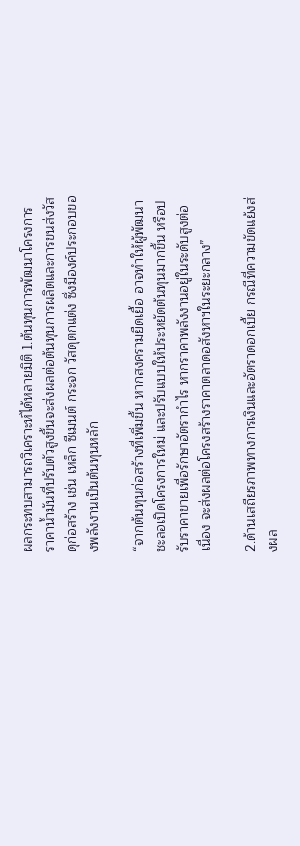ผลกระทบสามารถวิเคราะห์ได้หลายมิติ 1.ต้นทุนการพัฒนาโครงการ ราคาน้ำมันที่ปรับตัวสูงขึ้นจะส่งผลต่อต้นทุนการผลิตและการขนส่งวัสดุก่อสร้าง เช่น เหล็ก ซีเมนต์ กระจก วัสดุตกแต่ง ซึ่งมีองค์ประกอบของพลังงานเป็นต้นทุนหลัก

“จากต้นทุนก่อสร้างที่เพิ่มขึ้น หากสงครามยืดเยื้อ อาจทำให้ผู้พัฒนาชะลอเปิดโครงการใหม่ และปรับแบบให้ประหยัดต้นทุนมากขึ้น หรือปรับราคาขายเพื่อรักษาอัตรากำไร หากราคาพลังงานอยู่ในระดับสูงต่อเนื่อง จะส่งผลต่อโครงสร้างราคาตลาดอสังหาฯในระยะกลาง”

2.ด้านเสถียรภาพทางการเงินและอัตราดอกเบี้ย กรณีที่ความขัดแย้งส่งผล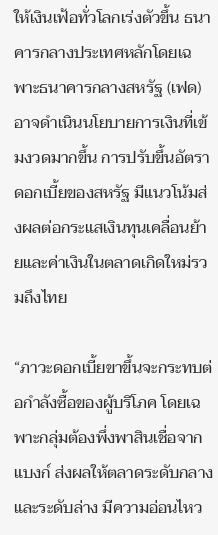ให้เงินเฟ้อทั่วโลกเร่งตัวขึ้น ธนาคารกลางประเทศหลักโดยเฉพาะธนาคารกลางสหรัฐ (เฟด) อาจดำเนินนโยบายการเงินที่เข้มงวดมากขึ้น การปรับขึ้นอัตราดอกเบี้ยของสหรัฐ มีแนวโน้มส่งผลต่อกระแสเงินทุนเคลื่อนย้ายและค่าเงินในตลาดเกิดใหม่รวมถึงไทย

“ภาวะดอกเบี้ยขาขึ้นจะกระทบต่อกำลังซื้อของผู้บริโภค โดยเฉพาะกลุ่มต้องพึ่งพาสินเชื่อจากแบงก์ ส่งผลให้ตลาดระดับกลางและระดับล่าง มีความอ่อนไหว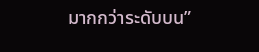มากกว่าระดับบน”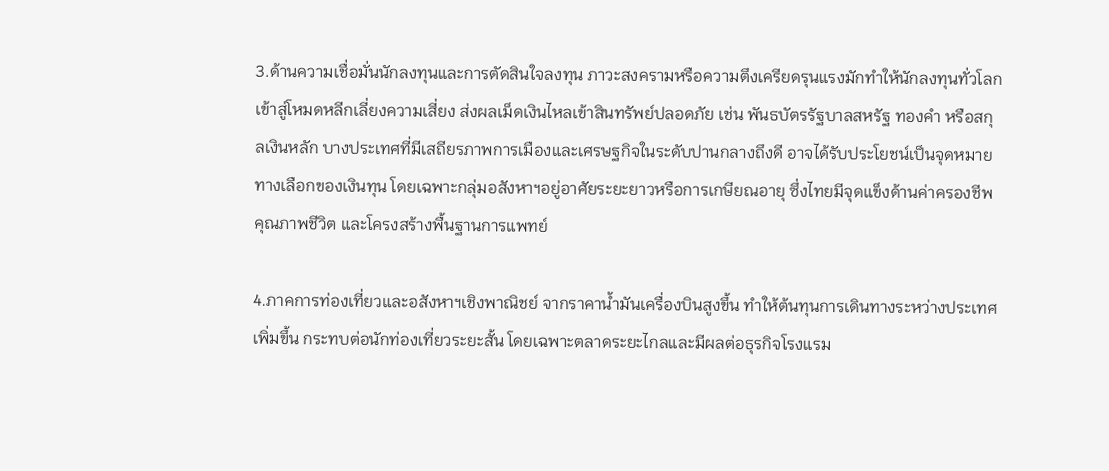3.ด้านความเชื่อมั่นนักลงทุนและการตัดสินใจลงทุน ภาวะสงครามหรือความตึงเครียดรุนแรงมักทำให้นักลงทุนทั่วโลกเข้าสู่โหมดหลีกเลี่ยงความเสี่ยง ส่งผลเม็ดเงินไหลเข้าสินทรัพย์ปลอดภัย เช่น พันธบัตรรัฐบาลสหรัฐ ทองคำ หรือสกุลเงินหลัก บางประเทศที่มีเสถียรภาพการเมืองและเศรษฐกิจในระดับปานกลางถึงดี อาจได้รับประโยชน์เป็นจุดหมายทางเลือกของเงินทุน โดยเฉพาะกลุ่มอสังหาฯอยู่อาศัยระยะยาวหรือการเกษียณอายุ ซึ่งไทยมีจุดแข็งด้านค่าครองชีพ คุณภาพชีวิต และโครงสร้างพื้นฐานการแพทย์

4.ภาคการท่องเที่ยวและอสังหาฯเชิงพาณิชย์ จากราคาน้ำมันเครื่องบินสูงขึ้น ทำให้ต้นทุนการเดินทางระหว่างประเทศเพิ่มขึ้น กระทบต่อนักท่องเที่ยวระยะสั้น โดยเฉพาะตลาดระยะไกลและมีผลต่อธุรกิจโรงแรม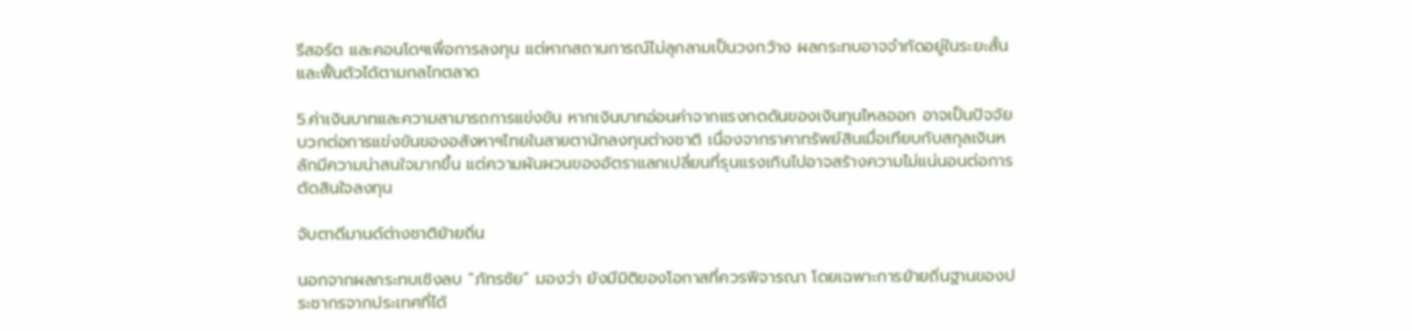รีสอร์ต และคอนโดฯเพื่อการลงทุน แต่หากสถานการณ์ไม่ลุกลามเป็นวงกว้าง ผลกระทบอาจจำกัดอยู่ในระยะสั้น และฟื้นตัวได้ตามกลไกตลาด

5.ค่าเงินบาทและความสามารถการแข่งขัน หากเงินบาทอ่อนค่าจากแรงกดดันของเงินทุนไหลออก อาจเป็นปัจจัยบวกต่อการแข่งขันของอสังหาฯไทยในสายตานักลงทุนต่างชาติ เนื่องจากราคาทรัพย์สินเมื่อเทียบกับสกุลเงินหลักมีความน่าสนใจมากขึ้น แต่ความผันผวนของอัตราแลกเปลี่ยนที่รุนแรงเกินไปอาจสร้างความไม่แน่นอนต่อการตัดสินใจลงทุน

จับตาดีมานด์ต่างชาติย้ายถิ่น

นอกจากผลกระทบเชิงลบ “ภัทรชัย” มองว่า ยังมีมิติของโอกาสที่ควรพิจารณา โดยเฉพาะการย้ายถิ่นฐานของประชากรจากประเทศที่ได้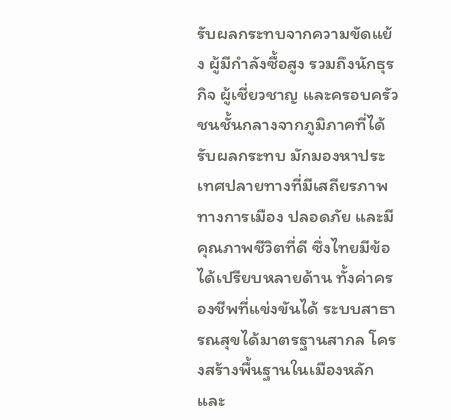รับผลกระทบจากความขัดแย้ง ผู้มีกำลังซื้อสูง รวมถึงนักธุรกิจ ผู้เชี่ยวชาญ และครอบครัวชนชั้นกลางจากภูมิภาคที่ได้รับผลกระทบ มักมองหาประเทศปลายทางที่มีเสถียรภาพทางการเมือง ปลอดภัย และมีคุณภาพชีวิตที่ดี ซึ่งไทยมีข้อได้เปรียบหลายด้าน ทั้งค่าครองชีพที่แข่งขันได้ ระบบสาธารณสุขได้มาตรฐานสากล โครงสร้างพื้นฐานในเมืองหลัก และ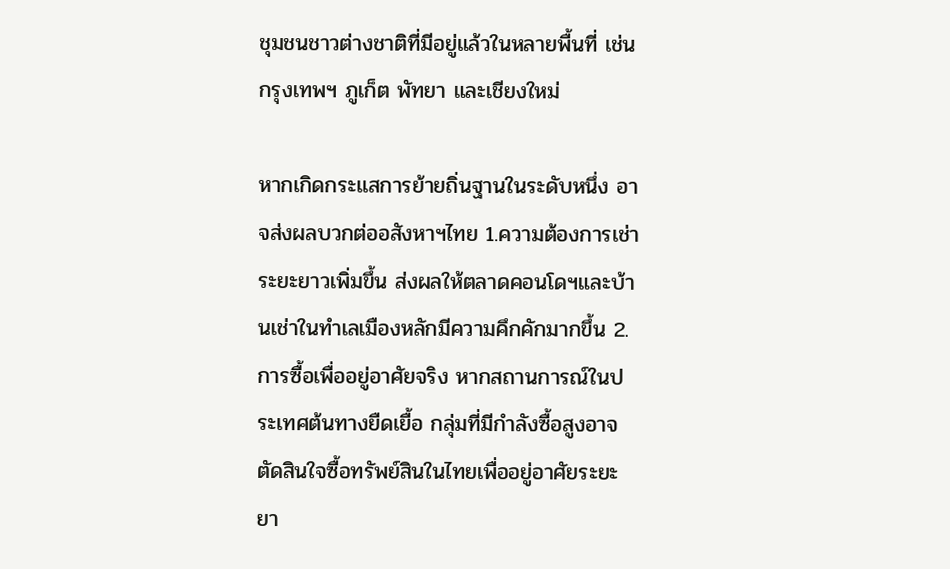ชุมชนชาวต่างชาติที่มีอยู่แล้วในหลายพื้นที่ เช่น กรุงเทพฯ ภูเก็ต พัทยา และเชียงใหม่

หากเกิดกระแสการย้ายถิ่นฐานในระดับหนึ่ง อาจส่งผลบวกต่ออสังหาฯไทย 1.ความต้องการเช่าระยะยาวเพิ่มขึ้น ส่งผลให้ตลาดคอนโดฯและบ้านเช่าในทำเลเมืองหลักมีความคึกคักมากขึ้น 2.การซื้อเพื่ออยู่อาศัยจริง หากสถานการณ์ในประเทศต้นทางยืดเยื้อ กลุ่มที่มีกำลังซื้อสูงอาจตัดสินใจซื้อทรัพย์สินในไทยเพื่ออยู่อาศัยระยะยา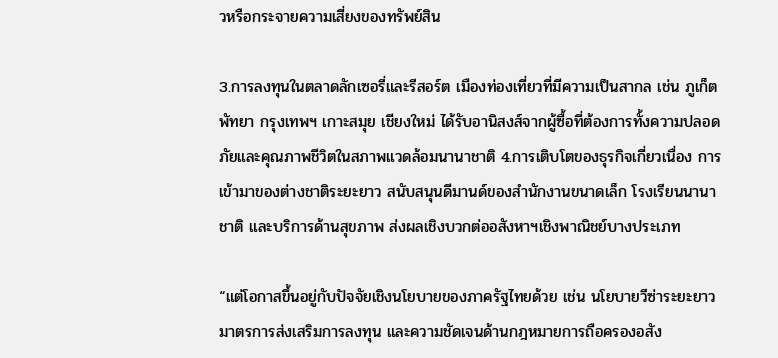วหรือกระจายความเสี่ยงของทรัพย์สิน

3.การลงทุนในตลาดลักเซอรี่และรีสอร์ต เมืองท่องเที่ยวที่มีความเป็นสากล เช่น ภูเก็ต พัทยา กรุงเทพฯ เกาะสมุย เชียงใหม่ ได้รับอานิสงส์จากผู้ซื้อที่ต้องการทั้งความปลอดภัยและคุณภาพชีวิตในสภาพแวดล้อมนานาชาติ 4.การเติบโตของธุรกิจเกี่ยวเนื่อง การเข้ามาของต่างชาติระยะยาว สนับสนุนดีมานด์ของสำนักงานขนาดเล็ก โรงเรียนนานาชาติ และบริการด้านสุขภาพ ส่งผลเชิงบวกต่ออสังหาฯเชิงพาณิชย์บางประเภท

“แต่โอกาสขึ้นอยู่กับปัจจัยเชิงนโยบายของภาครัฐไทยด้วย เช่น นโยบายวีซ่าระยะยาว มาตรการส่งเสริมการลงทุน และความชัดเจนด้านกฎหมายการถือครองอสัง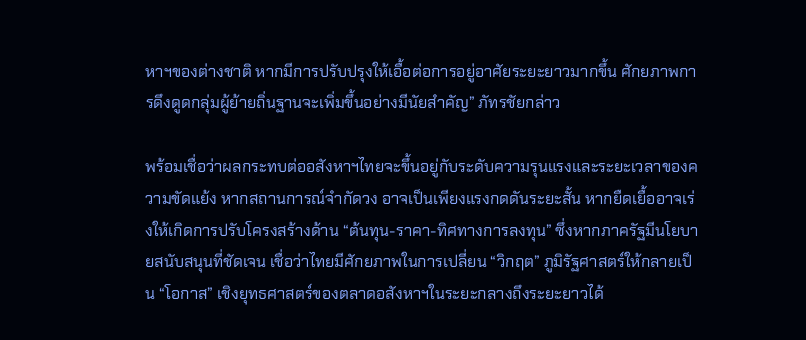หาฯของต่างชาติ หากมีการปรับปรุงให้เอื้อต่อการอยู่อาศัยระยะยาวมากขึ้น ศักยภาพการดึงดูดกลุ่มผู้ย้ายถิ่นฐานจะเพิ่มขึ้นอย่างมีนัยสำคัญ” ภัทรชัยกล่าว

พร้อมเชื่อว่าผลกระทบต่ออสังหาฯไทยจะขึ้นอยู่กับระดับความรุนแรงและระยะเวลาของความขัดแย้ง หากสถานการณ์จำกัดวง อาจเป็นเพียงแรงกดดันระยะสั้น หากยืดเยื้ออาจเร่งให้เกิดการปรับโครงสร้างด้าน “ต้นทุน-ราคา-ทิศทางการลงทุน” ซึ่งหากภาครัฐมีนโยบายสนับสนุนที่ชัดเจน เชื่อว่าไทยมีศักยภาพในการเปลี่ยน “วิกฤต” ภูมิรัฐศาสตร์ให้กลายเป็น “โอกาส” เชิงยุทธศาสตร์ของตลาดอสังหาฯในระยะกลางถึงระยะยาวได้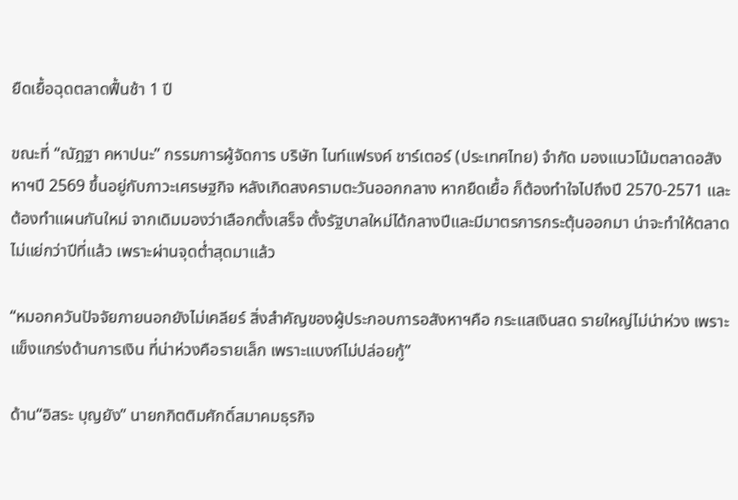ยืดเยื้อฉุดตลาดฟื้นช้า 1 ปี

ขณะที่ “ณัฎฐา คหาปนะ” กรรมการผู้จัดการ บริษัท ไนท์แฟรงค์ ชาร์เตอร์ (ประเทศไทย) จำกัด มองแนวโน้มตลาดอสังหาฯปี 2569 ขึ้นอยู่กับภาวะเศรษฐกิจ หลังเกิดสงครามตะวันออกกลาง หากยืดเยื้อ ก็ต้องทำใจไปถึงปี 2570-2571 และต้องทำแผนกันใหม่ จากเดิมมองว่าเลือกตั้งเสร็จ ตั้งรัฐบาลใหม่ได้กลางปีและมีมาตรการกระตุ้นออกมา น่าจะทำให้ตลาดไม่แย่กว่าปีที่แล้ว เพราะผ่านจุดต่ำสุดมาแล้ว

“หมอกควันปัจจัยภายนอกยังไม่เคลียร์ สิ่งสำคัญของผู้ประกอบการอสังหาฯคือ กระแสเงินสด รายใหญ่ไม่น่าห่วง เพราะแข็งแกร่งด้านการเงิน ที่น่าห่วงคือรายเล็ก เพราะแบงก์ไม่ปล่อยกู้”

ด้าน“อิสระ บุญยัง” นายกกิตติมศักดิ์สมาคมธุรกิจ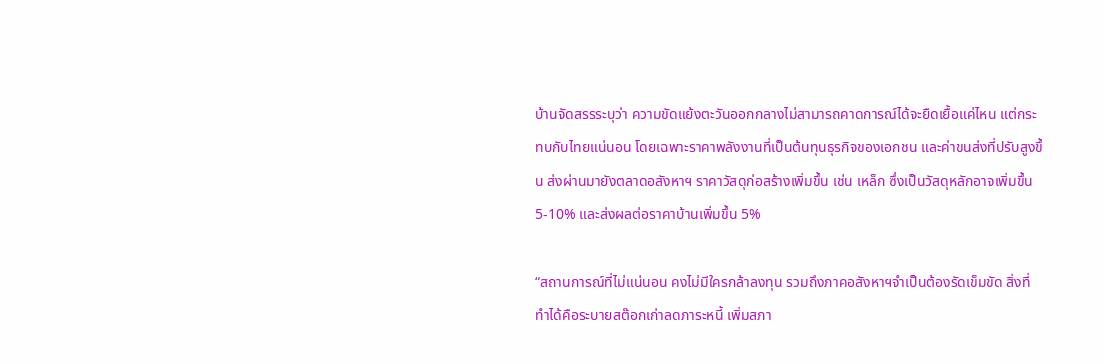บ้านจัดสรรระบุว่า ความขัดแย้งตะวันออกกลางไม่สามารถคาดการณ์ได้จะยืดเยื้อแค่ไหน แต่กระทบกับไทยแน่นอน โดยเฉพาะราคาพลังงานที่เป็นต้นทุนธุรกิจของเอกชน และค่าขนส่งที่ปรับสูงขึ้น ส่งผ่านมายังตลาดอสังหาฯ ราคาวัสดุก่อสร้างเพิ่มขึ้น เช่น เหล็ก ซึ่งเป็นวัสดุหลักอาจเพิ่มขึ้น 5-10% และส่งผลต่อราคาบ้านเพิ่มขึ้น 5%

“สถานการณ์ที่ไม่แน่นอน คงไม่มีใครกล้าลงทุน รวมถึงภาคอสังหาฯจำเป็นต้องรัดเข็มขัด สิ่งที่ทำได้คือระบายสต๊อกเก่าลดภาระหนี้ เพิ่มสภา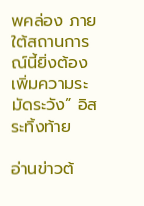พคล่อง ภายใต้สถานการณ์นี้ยิ่งต้องเพิ่มความระมัดระวัง” อิสระทิ้งท้าย

อ่านข่าวต้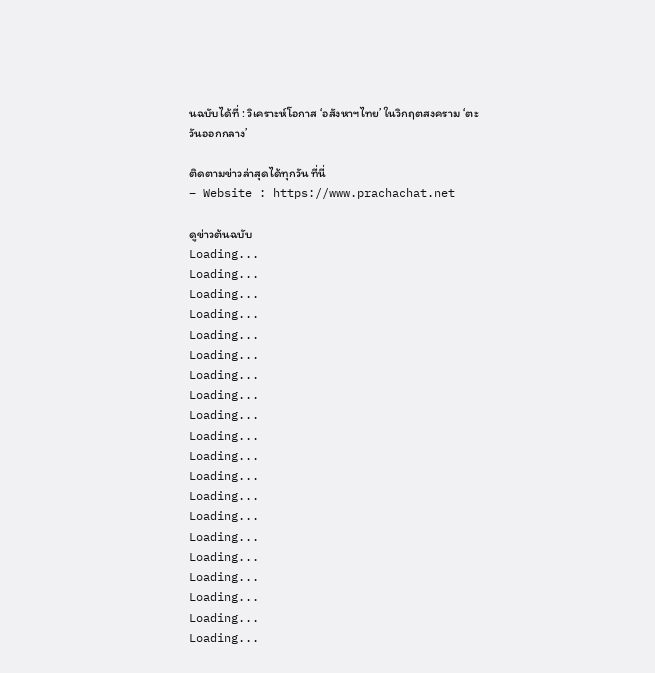นฉบับได้ที่ : วิเคราะห์โอกาส ‘อสังหาฯไทย’ ในวิกฤตสงคราม ‘ตะวันออกกลาง’

ติดตามข่าวล่าสุดได้ทุกวัน ที่นี่
– Website : https://www.prachachat.net

ดูข่าวต้นฉบับ
Loading...
Loading...
Loading...
Loading...
Loading...
Loading...
Loading...
Loading...
Loading...
Loading...
Loading...
Loading...
Loading...
Loading...
Loading...
Loading...
Loading...
Loading...
Loading...
Loading...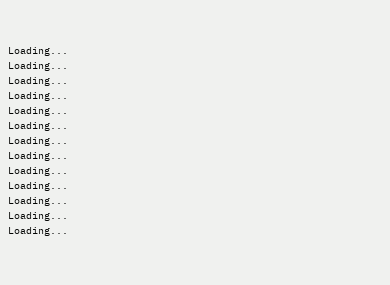Loading...
Loading...
Loading...
Loading...
Loading...
Loading...
Loading...
Loading...
Loading...
Loading...
Loading...
Loading...
Loading...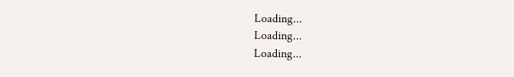Loading...
Loading...
Loading...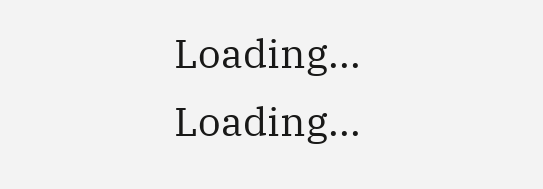Loading...
Loading...